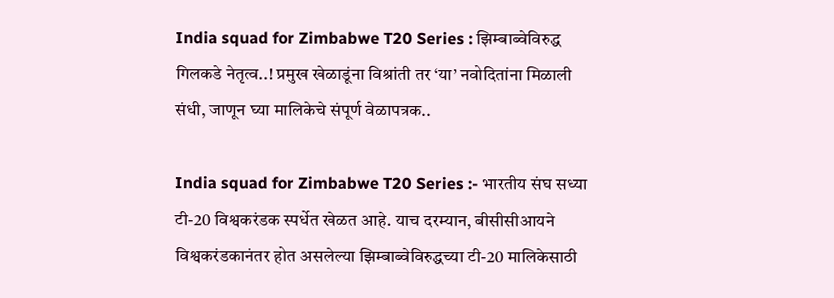India squad for Zimbabwe T20 Series : झिम्बाब्वेविरुद्ध गिलकडे नेतृत्व..! प्रमुख खेळाडूंना विश्रांती तर ‘या’ नवोदितांना मिळाली संधी, जाणून घ्या मालिकेचे संपूर्ण वेळापत्रक..

India squad for Zimbabwe T20 Series :- भारतीय संघ सध्या टी-20 विश्वकरंडक स्पर्धेत खेळत आहे. याच दरम्यान, बीसीसीआयने विश्वकरंडकानंतर होत असलेल्या झिम्बाब्वेविरुद्धच्या टी-20 मालिकेसाठी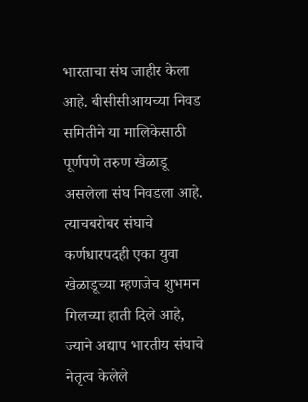भारताचा संघ जाहीर केला आहे. बीसीसीआयच्या निवड समितीने या मालिकेसाठी पूर्णपणे तरुण खेळाडू असलेला संघ निवडला आहे. त्याचबरोबर संघाचे कर्णधारपदही एका युवा खेळाडूच्या म्हणजेच शुभमन गिलच्या हाती दिले आहे, ज्याने अद्याप भारतीय संघाचे नेतृत्व केलेले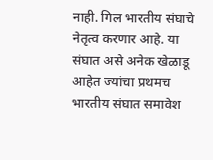नाही. गिल भारतीय संघाचे नेतृत्व करणार आहे. या संघात असे अनेक खेळाडू आहेत ज्यांचा प्रथमच भारतीय संघात समावेश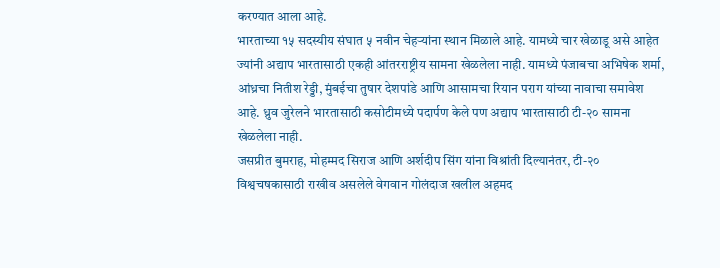करण्यात आला आहे.
भारताच्या १५ सदस्यीय संघात ५ नवीन चेहऱ्यांना स्थान मिळाले आहे. यामध्ये चार खेळाडू असे आहेत ज्यांनी अद्याप भारतासाठी एकही आंतरराष्ट्रीय सामना खेळलेला नाही. यामध्ये पंजाबचा अभिषेक शर्मा, आंध्रचा नितीश रेड्डी, मुंबईचा तुषार देशपांडे आणि आसामचा रियान पराग यांच्या नावाचा समावेश आहे. ध्रुव जुरेलने भारतासाठी कसोटीमध्ये पदार्पण केले पण अद्याप भारतासाठी टी-२० सामना खेळलेला नाही.
जसप्रीत बुमराह, मोहम्मद सिराज आणि अर्शदीप सिंग यांना विश्रांती दिल्यानंतर, टी-२० विश्वचषकासाठी राखीव असलेले वेगवान गोलंदाज खलील अहमद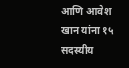आणि आवेश खान यांना १५ सदस्यीय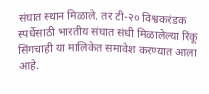संघात स्थान मिळाले. तर टी-२० विश्वकरंडक स्पर्धेसाठी भारतीय संघात संधी मिळालेल्या रिंकू सिंगचाही या मालिकेत समावेश करण्यात आला आहे.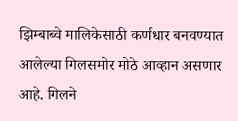झिम्बाब्वे मालिकेसाठी कर्णधार बनवण्यात आलेल्या गिलसमोर मोठे आव्हान असणार आहे. गिलने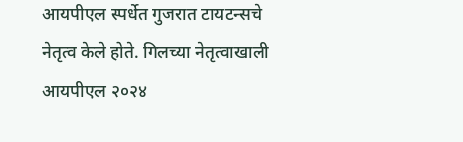आयपीएल स्पर्धेत गुजरात टायटन्सचे नेतृत्व केले होते. गिलच्या नेतृत्वाखाली आयपीएल २०२४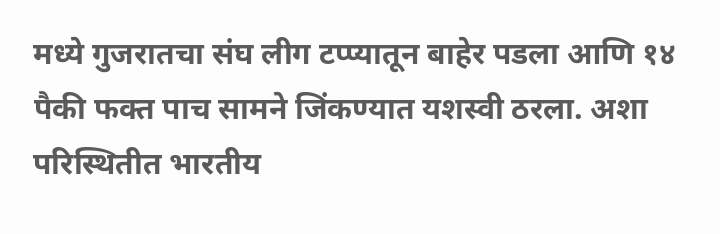मध्ये गुजरातचा संघ लीग टप्प्यातून बाहेर पडला आणि १४ पैकी फक्त पाच सामने जिंकण्यात यशस्वी ठरला. अशा परिस्थितीत भारतीय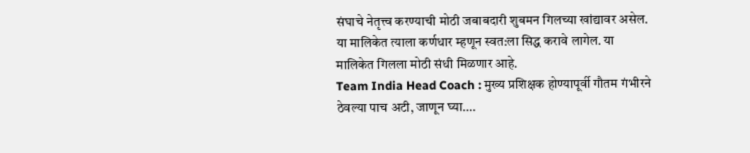संघाचे नेतृत्त्व करण्याची मोठी जबाबदारी शुबमन गिलच्या खांद्यावर असेल. या मालिकेत त्याला कर्णधार म्हणून स्वत:ला सिद्ध करावे लागेल. या मालिकेत गिलला मोठी संधी मिळणार आहे.
Team India Head Coach : मुख्य प्रशिक्षक होण्यापूर्वी गौतम गंभीरने ठेवल्या पाच अटी, जाणून घ्या….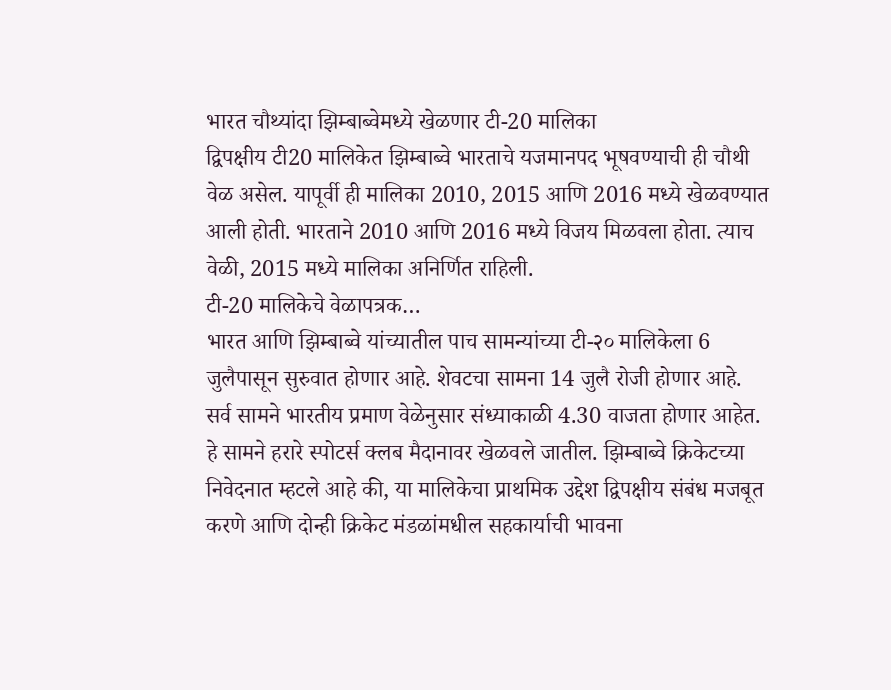भारत चौथ्यांदा झिम्बाब्वेमध्ये खेळणार टी-20 मालिका
द्विपक्षीय टी20 मालिकेत झिम्बाब्वे भारताचे यजमानपद भूषवण्याची ही चौथी वेळ असेल. यापूर्वी ही मालिका 2010, 2015 आणि 2016 मध्ये खेळवण्यात आली होती. भारताने 2010 आणि 2016 मध्ये विजय मिळवला होता. त्याच वेळी, 2015 मध्ये मालिका अनिर्णित राहिली.
टी-20 मालिकेचे वेळापत्रक…
भारत आणि झिम्बाब्वे यांच्यातील पाच सामन्यांच्या टी-२० मालिकेला 6 जुलैपासून सुरुवात होणार आहे. शेवटचा सामना 14 जुलै रोजी होणार आहे. सर्व सामने भारतीय प्रमाण वेळेनुसार संध्याकाळी 4.30 वाजता होणार आहेत. हे सामने हरारे स्पोटर्स क्लब मैदानावर खेळवले जातील. झिम्बाब्वे क्रिकेटच्या निवेदनात म्हटले आहे की, या मालिकेचा प्राथमिक उद्देश द्विपक्षीय संबंध मजबूत करणे आणि दोन्ही क्रिकेट मंडळांमधील सहकार्याची भावना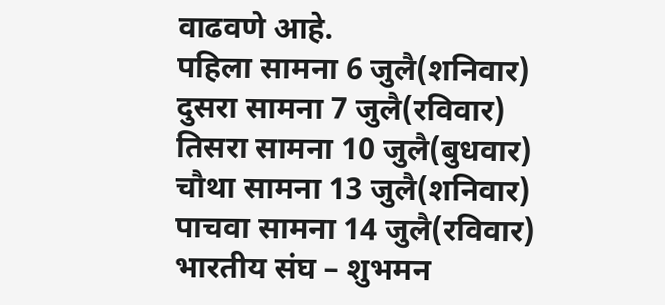वाढवणे आहे.
पहिला सामना 6 जुलै(शनिवार)
दुसरा सामना 7 जुलै(रविवार)
तिसरा सामना 10 जुलै(बुधवार)
चौथा सामना 13 जुलै(शनिवार)
पाचवा सामना 14 जुलै(रविवार)
भारतीय संघ – शुभमन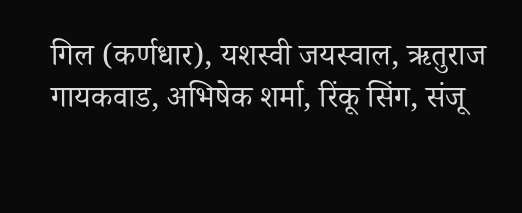गिल (कर्णधार), यशस्वी जयस्वाल, ऋतुराज गायकवाड, अभिषेक शर्मा, रिंकू सिंग, संजू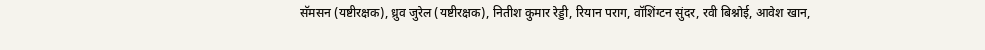सॅमसन (यष्टीरक्षक), ध्रुव जुरेल (यष्टीरक्षक), नितीश कुमार रेड्डी, रियान पराग, वॉशिंग्टन सुंदर, रवी बिश्नोई, आवेश खान,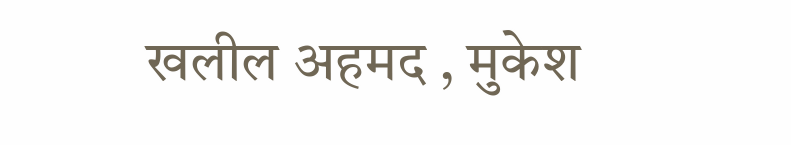खलील अहमद , मुकेश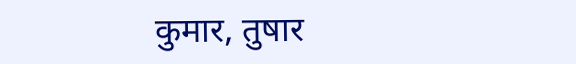कुमार, तुषार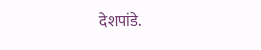देशपांडे.